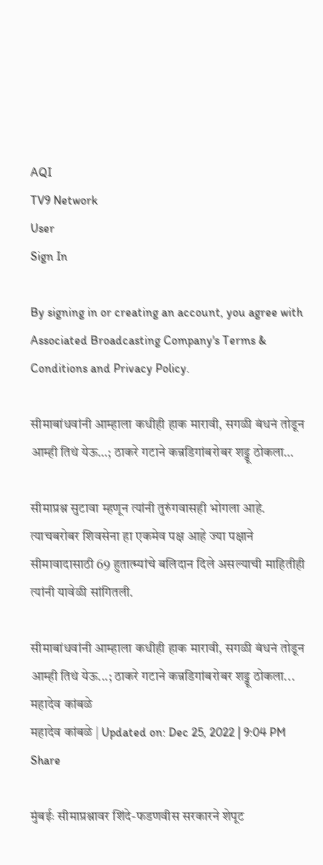AQI
TV9 Network
User
Sign In

By signing in or creating an account, you agree with Associated Broadcasting Company's Terms & Conditions and Privacy Policy.

सीमाबांधवांनी आम्हाला कधीही हाक मारावी, सगळी बंधनं तोडून आम्ही तिथं येऊ…; ठाकरे गटाने कन्नडिगांबरोबर शड्डू ठोकला…

सीमाप्रश्न सुटावा म्हणून त्यांनी तुरुंगवासही भोगला आहे. त्याचबरोबर शिवसेना हा एकमेव पक्ष आहे ज्या पक्षाने सीमावादासाठी 69 हुतात्म्यांचे बलिदान दिले असल्याची माहितीही त्यांनी यावेळी सांगितली.

सीमाबांधवांनी आम्हाला कधीही हाक मारावी, सगळी बंधनं तोडून आम्ही तिथं येऊ...; ठाकरे गटाने कन्नडिगांबरोबर शड्डू ठोकला...
महादेव कांबळे
महादेव कांबळे | Updated on: Dec 25, 2022 | 9:04 PM
Share

मुंबईः सीमाप्रश्नावर शिंदे-फडणवीस सरकारने शेपूट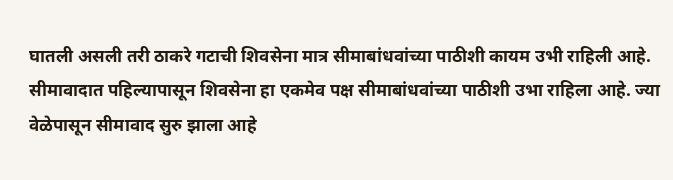घातली असली तरी ठाकरे गटाची शिवसेना मात्र सीमाबांधवांच्या पाठीशी कायम उभी राहिली आहे. सीमावादात पहिल्यापासून शिवसेना हा एकमेव पक्ष सीमाबांधवांच्या पाठीशी उभा राहिला आहे. ज्या वेळेपासून सीमावाद सुरु झाला आहे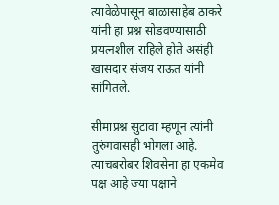त्यावेळेपासून बाळासाहेब ठाकरे यांनी हा प्रश्न सोडवण्यासाठी प्रयत्नशील राहिले होते असंही खासदार संजय राऊत यांनी सांगितले.

सीमाप्रश्न सुटावा म्हणून त्यांनी तुरुंगवासही भोगला आहे. त्याचबरोबर शिवसेना हा एकमेव पक्ष आहे ज्या पक्षाने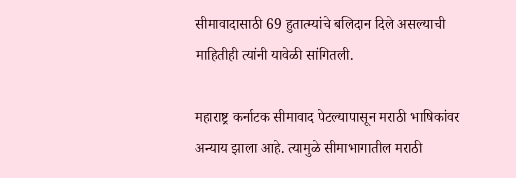सीमावादासाठी 69 हुतात्म्यांचे बलिदान दिले असल्याची माहितीही त्यांनी यावेळी सांगितली.

महाराष्ट्र कर्नाटक सीमावाद पेटल्यापासून मराठी भाषिकांवर अन्याय झाला आहे. त्यामुळे सीमाभागातील मराठी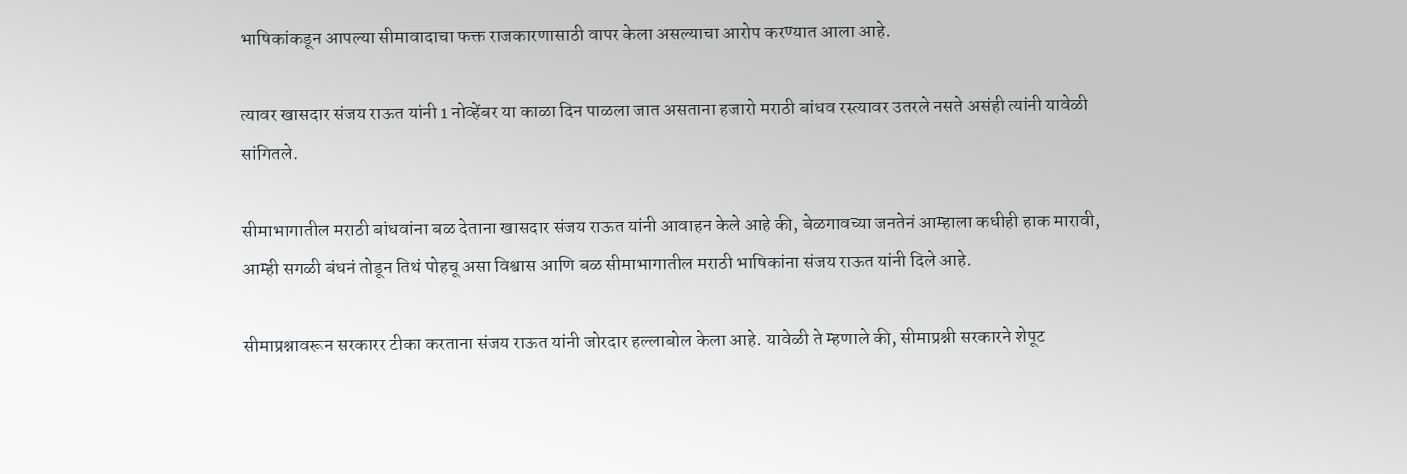भाषिकांकडून आपल्या सीमावादाचा फक्त राजकारणासाठी वापर केला असल्याचा आरोप करण्यात आला आहे.

त्यावर खासदार संजय राऊत यांनी 1 नोव्हेंबर या काळा दिन पाळला जात असताना हजारो मराठी बांधव रस्त्यावर उतरले नसते असंही त्यांनी यावेळी सांगितले.

सीमाभागातील मराठी बांधवांना बळ देताना खासदार संजय राऊत यांनी आवाहन केले आहे की, बेळगावच्या जनतेनं आम्हाला कधीही हाक मारावी, आम्ही सगळी बंधनं तोडून तिथं पोहचू असा विश्वास आणि बळ सीमाभागातील मराठी भाषिकांना संजय राऊत यांनी दिले आहे.

सीमाप्रश्नावरून सरकारर टीका करताना संजय राऊत यांनी जोरदार हल्लाबोल केला आहे. यावेळी ते म्हणाले की, सीमाप्रश्नी सरकारने शेपूट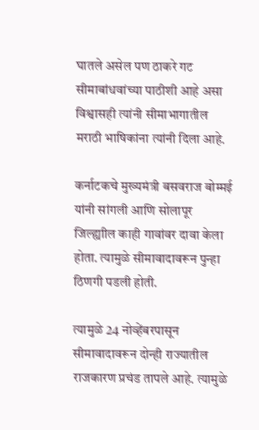घातले असेल पण ठाकरे गट सीमाबांधवांच्या पाठीशी आहे असा विश्वासही त्यांनी सीमाभागातील मराठी भाषिकांना त्यांनी दिला आहे.

कर्नाटकचे मुख्यमंत्री बसवराज बोम्मई यांनी सांगली आणि सोलापूर जिल्ह्याील काही गावांवर दावा केला होता. त्यामुळे सीमावादावरून पुन्हा ठिणगी पडली होती.

त्यामुळे 24 नोव्हेंबरपासून सीमावादावरून दोन्ही राज्यातील राजकारण प्रचंड तापले आहे. त्यामुळे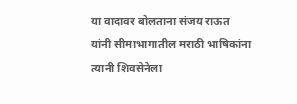या वादावर बोलताना संजय राऊत यांनी सीमाभागातील मराठी भाषिकांना त्यानी शिवसेनेला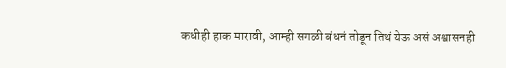कधीही हाक मारावी, आम्ही सगळी बंधनं तोडून तिथं येऊ असं अश्वासनही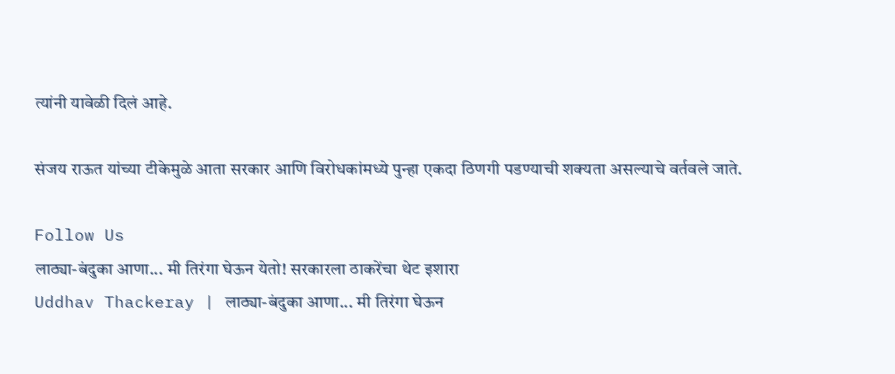त्यांनी यावेळी दिलं आहे.

संजय राऊत यांच्या टीकेमुळे आता सरकार आणि विरोधकांमध्ये पुन्हा एकदा ठिणगी पडण्याची शक्यता असल्याचे वर्तवले जाते.

Follow Us
लाठ्या-बंदुका आणा... मी तिरंगा घेऊन येतो! सरकारला ठाकरेंचा थेट इशारा
Uddhav Thackeray | लाठ्या-बंदुका आणा... मी तिरंगा घेऊन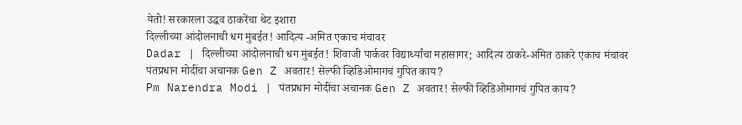येतो! सरकारला उद्धव ठाकरेंचा थेट इशारा
दिल्लीच्या आंदोलनाची धग मुंबईत! आदित्य -अमित एकाच मंचावर
Dadar | दिल्लीच्या आंदोलनाची धग मुंबईत! शिवाजी पार्कवर विद्यार्थ्यांचा महासागर; आदित्य ठाकरे-अमित ठाकरे एकाच मंचावर
पंतप्रधान मोदींचा अचानक Gen Z अवतार! सेल्फी व्हिडिओमागचं गुपित काय?
Pm Narendra Modi | पंतप्रधान मोदींचा अचानक Gen Z अवतार! सेल्फी व्हिडिओमागचं गुपित काय?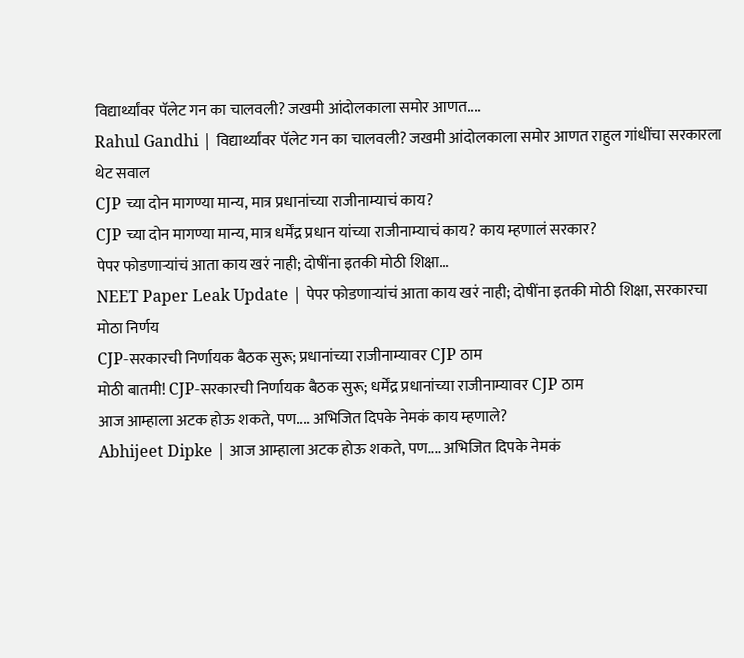विद्यार्थ्यांवर पॅलेट गन का चालवली? जखमी आंदोलकाला समोर आणत....
Rahul Gandhi | विद्यार्थ्यांवर पॅलेट गन का चालवली? जखमी आंदोलकाला समोर आणत राहुल गांधींचा सरकारला थेट सवाल
CJP च्या दोन मागण्या मान्य, मात्र प्रधानांच्या राजीनाम्याचं काय?
CJP च्या दोन मागण्या मान्य, मात्र धर्मेंद्र प्रधान यांच्या राजीनाम्याचं काय? काय म्हणालं सरकार?
पेपर फोडणाऱ्यांचं आता काय खरं नाही; दोषींना इतकी मोठी शिक्षा...
NEET Paper Leak Update | पेपर फोडणाऱ्यांचं आता काय खरं नाही; दोषींना इतकी मोठी शिक्षा, सरकारचा मोठा निर्णय
CJP-सरकारची निर्णायक बैठक सुरू; प्रधानांच्या राजीनाम्यावर CJP ठाम
मोठी बातमी! CJP-सरकारची निर्णायक बैठक सुरू; धर्मेंद्र प्रधानांच्या राजीनाम्यावर CJP ठाम
आज आम्हाला अटक होऊ शकते, पण.... अभिजित दिपके नेमकं काय म्हणाले?
Abhijeet Dipke | आज आम्हाला अटक होऊ शकते, पण.... अभिजित दिपके नेमकं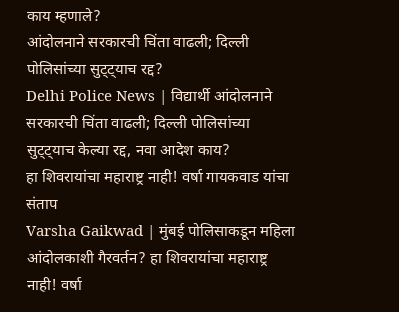काय म्हणाले?
आंदोलनाने सरकारची चिंता वाढली; दिल्ली पोलिसांच्या सुट्ट्याच रद्द?
Delhi Police News | विद्यार्थी आंदोलनाने सरकारची चिंता वाढली; दिल्ली पोलिसांच्या सुट्ट्याच केल्या रद्द, नवा आदेश काय?
हा शिवरायांचा महाराष्ट्र नाही! वर्षा गायकवाड यांचा संताप
Varsha Gaikwad | मुंबई पोलिसाकडून महिला आंदोलकाशी गैरवर्तन? हा शिवरायांचा महाराष्ट्र नाही! वर्षा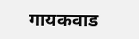गायकवाड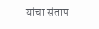यांचा संताप